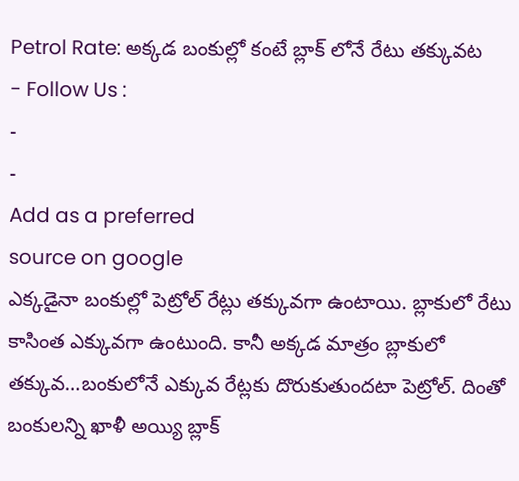Petrol Rate: అక్కడ బంకుల్లో కంటే బ్లాక్ లోనే రేటు తక్కువట
- Follow Us :
-
-
Add as a preferred
source on google
ఎక్కడైనా బంకుల్లో పెట్రోల్ రేట్లు తక్కువగా ఉంటాయి. బ్లాకులో రేటు కాసింత ఎక్కువగా ఉంటుంది. కానీ అక్కడ మాత్రం బ్లాకులో తక్కువ…బంకులోనే ఎక్కువ రేట్లకు దొరుకుతుందటా పెట్రోల్. దింతో బంకులన్ని ఖాళీ అయ్యి బ్లాక్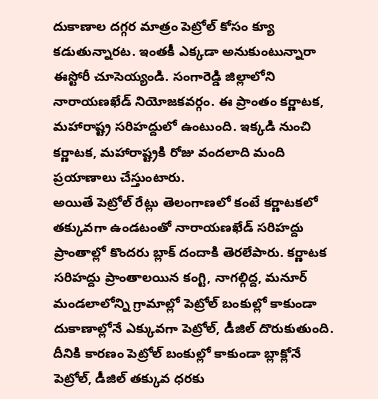దుకాణాల దగ్గర మాత్రం పెట్రోల్ కోసం క్యూ కడుతున్నారట. ఇంతకీ ఎక్కడా అనుకుంటున్నారా ఈస్టోరీ చూసెయ్యండి. సంగారెడ్డి జిల్లాలోని నారాయణఖేడ్ నియోజకవర్గం. ఈ ప్రాంతం కర్ణాటక, మహారాష్ట్ర సరిహద్దులో ఉంటుంది. ఇక్కడి నుంచి కర్ణాటక, మహారాష్ట్రకి రోజు వందలాది మంది ప్రయాణాలు చేస్తుంటారు.
అయితే పెట్రోల్ రేట్లు తెలంగాణలో కంటే కర్ణాటకలో తక్కువగా ఉండటంతో నారాయణఖేడ్ సరిహద్దు ప్రాంతాల్లో కొందరు బ్లాక్ దందాకి తెరలేపారు. కర్ణాటక సరిహద్దు ప్రాంతాలయిన కంగ్టి, నాగల్గిద్ద, మనూర్ మండలాలోన్ని గ్రామాల్లో పెట్రోల్ బంకుల్లో కాకుండా దుకాణాల్లోనే ఎక్కువగా పెట్రోల్, డీజిల్ దొరుకుతుంది. దీనికి కారణం పెట్రోల్ బంకుల్లో కాకుండా బ్లాక్లోనే పెట్రోల్, డీజిల్ తక్కువ ధరకు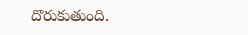దొరుకుతుంది.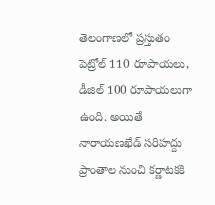తెలంగాణలో ప్రస్తుతం పెట్రోల్ 110 రూపాయలు, డీజిల్ 100 రూపాయలుగా ఉంది. అయితే నారాయణఖేడ్ సరిహద్దు ప్రాంతాల నుంచి కర్ణాటకకి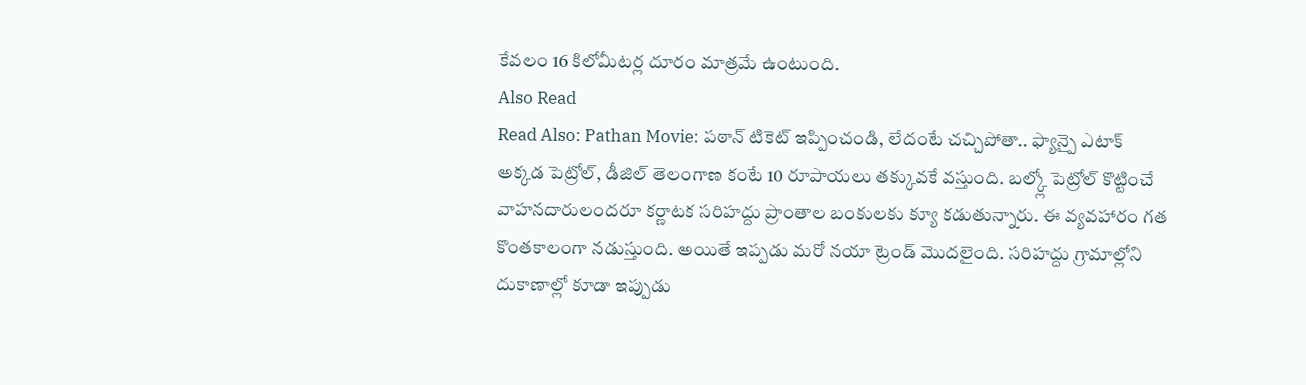కేవలం 16 కిలోమీటర్ల దూరం మాత్రమే ఉంటుంది.
Also Read
Read Also: Pathan Movie: పఠాన్ టికెట్ ఇప్పించండి, లేదంటే చచ్చిపోతా.. ఫ్యాన్పై ఎటాక్
అక్కడ పెట్రోల్, డీజిల్ తెలంగాణ కంటే 10 రూపాయలు తక్కువకే వస్తుంది. బల్క్లో పెట్రోల్ కొట్టించే వాహనదారులందరూ కర్ణాటక సరిహద్దు ప్రాంతాల బంకులకు క్యూ కడుతున్నారు. ఈ వ్యవహారం గత కొంతకాలంగా నడుస్తుంది. అయితే ఇప్పడు మరో నయా ట్రెండ్ మొదలైంది. సరిహద్దు గ్రామాల్లోని దుకాణాల్లో కూడా ఇప్పుడు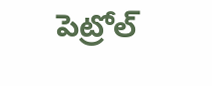పెట్రోల్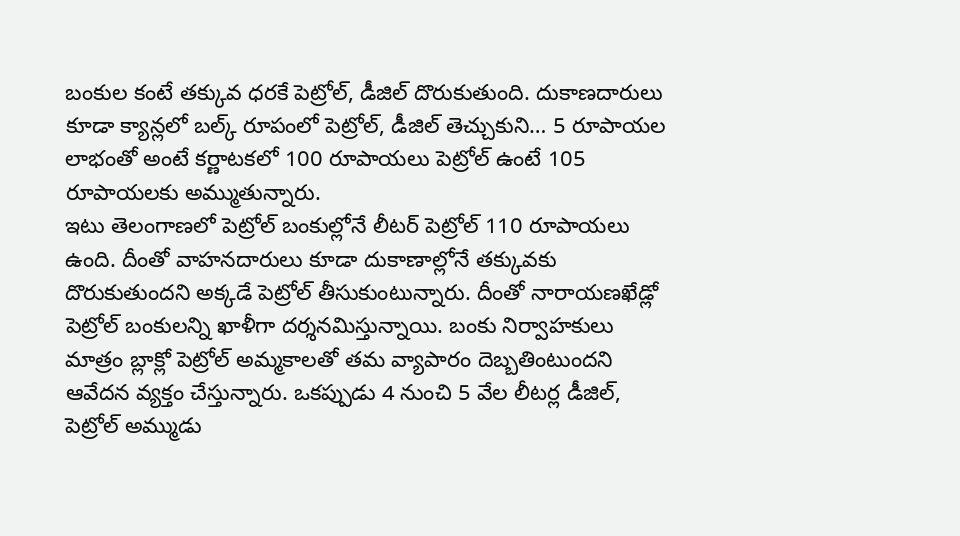బంకుల కంటే తక్కువ ధరకే పెట్రోల్, డీజిల్ దొరుకుతుంది. దుకాణదారులు కూడా క్యాన్లలో బల్క్ రూపంలో పెట్రోల్, డీజిల్ తెచ్చుకుని… 5 రూపాయల లాభంతో అంటే కర్ణాటకలో 100 రూపాయలు పెట్రోల్ ఉంటే 105 రూపాయలకు అమ్ముతున్నారు.
ఇటు తెలంగాణలో పెట్రోల్ బంకుల్లోనే లీటర్ పెట్రోల్ 110 రూపాయలు ఉంది. దీంతో వాహనదారులు కూడా దుకాణాల్లోనే తక్కువకు దొరుకుతుందని అక్కడే పెట్రోల్ తీసుకుంటున్నారు. దీంతో నారాయణఖేడ్లో పెట్రోల్ బంకులన్ని ఖాళీగా దర్శనమిస్తున్నాయి. బంకు నిర్వాహకులు మాత్రం బ్లాక్లో పెట్రోల్ అమ్మకాలతో తమ వ్యాపారం దెబ్బతింటుందని ఆవేదన వ్యక్తం చేస్తున్నారు. ఒకప్పుడు 4 నుంచి 5 వేల లీటర్ల డీజిల్, పెట్రోల్ అమ్ముడు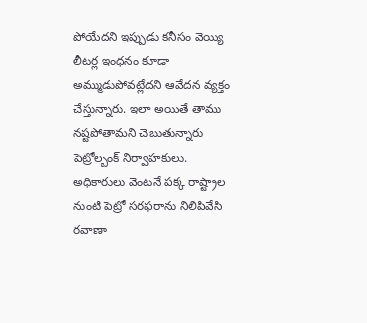పోయేదని ఇప్పుడు కనీసం వెయ్యి లీటర్ల ఇంధనం కూడా అమ్ముడుపోవట్లేదని ఆవేదన వ్యక్తం చేస్తున్నారు. ఇలా అయితే తాము నష్టపోతామని చెబుతున్నారు పెట్రోల్బంక్ నిర్వాహకులు. అధికారులు వెంటనే పక్క రాష్ట్రాల నుంటి పెట్రో సరఫరాను నిలిపివేసి రవాణా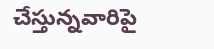చేస్తున్నవారిపై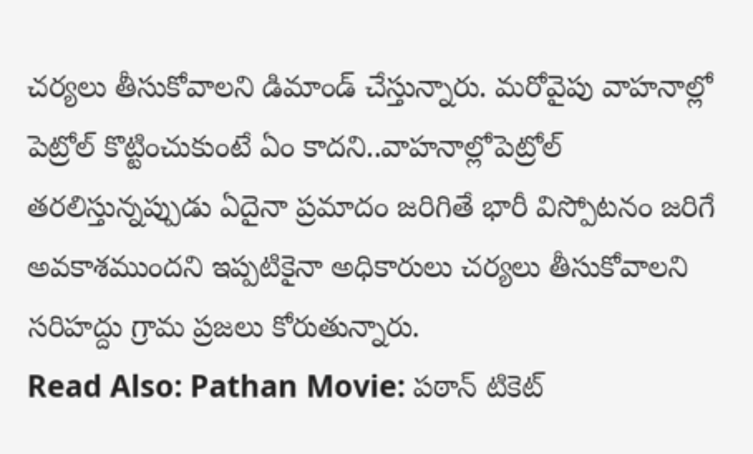చర్యలు తీసుకోవాలని డిమాండ్ చేస్తున్నారు. మరోవైపు వాహనాల్లో పెట్రోల్ కొట్టించుకుంటే ఏం కాదని..వాహనాల్లోపెట్రోల్ తరలిస్తున్నప్పుడు ఏదైనా ప్రమాదం జరిగితే భారీ విస్పోటనం జరిగే అవకాశముందని ఇప్పటికైనా అధికారులు చర్యలు తీసుకోవాలని సరిహద్దు గ్రామ ప్రజలు కోరుతున్నారు.
Read Also: Pathan Movie: పఠాన్ టికెట్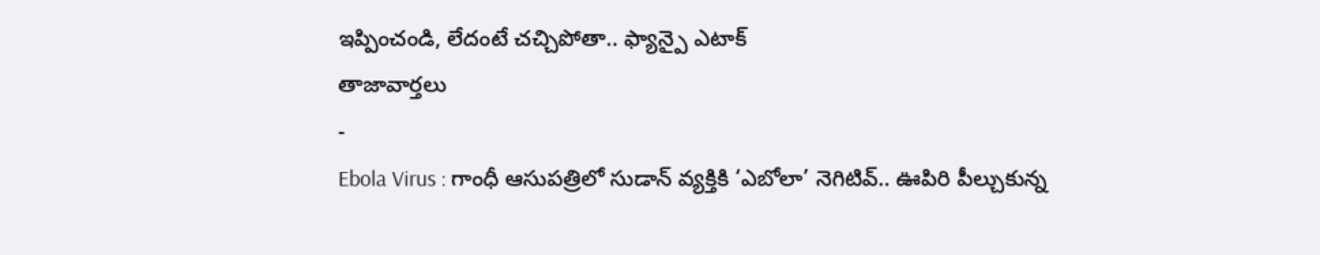ఇప్పించండి, లేదంటే చచ్చిపోతా.. ఫ్యాన్పై ఎటాక్
తాజావార్తలు
-
Ebola Virus : గాంధీ ఆసుపత్రిలో సుడాన్ వ్యక్తికి ‘ఎబోలా’ నెగిటివ్.. ఊపిరి పీల్చుకున్న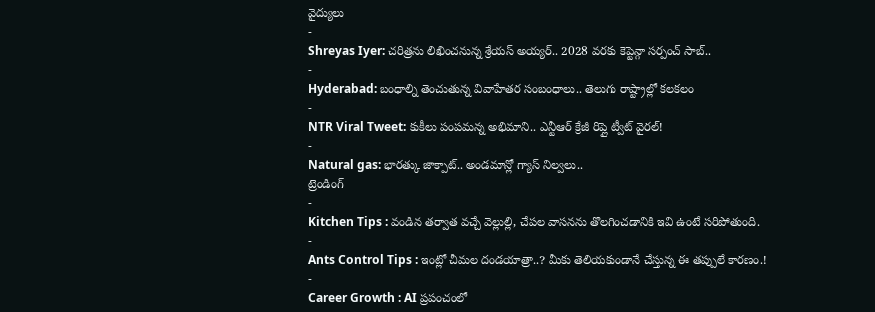వైద్యులు
-
Shreyas Iyer: చరిత్రను లిఖించనున్న శ్రేయస్ అయ్యర్.. 2028 వరకు కెప్టెన్గా సర్పంచ్ సాబ్..
-
Hyderabad: బంధాల్ని తెంచుతున్న వివాహేతర సంబంధాలు.. తెలుగు రాష్ట్రాల్లో కలకలం
-
NTR Viral Tweet: కుకీలు పంపమన్న అభిమాని.. ఎన్టీఆర్ క్రేజీ రిప్లై ట్వీట్ వైరల్!
-
Natural gas: భారత్కు జాక్పాట్.. అండమాన్లో గ్యాస్ నిల్వలు..
ట్రెండింగ్
-
Kitchen Tips : వండిన తర్వాత వచ్చే వెల్లుల్లి, చేపల వాసనను తొలగించడానికి ఇవి ఉంటే సరిపోతుంది.
-
Ants Control Tips : ఇంట్లో చీమల దండయాత్రా..? మీకు తెలియకుండానే చేస్తున్న ఈ తప్పులే కారణం.!
-
Career Growth : AI ప్రపంచంలో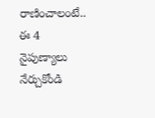రాణించాలంటే.. ఈ 4 నైపుణ్యాలు నేర్చుకోండి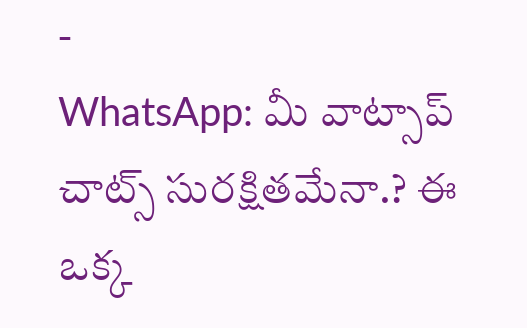-
WhatsApp: మీ వాట్సాప్ చాట్స్ సురక్షితమేనా.? ఈ ఒక్క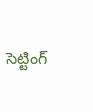సెట్టింగ్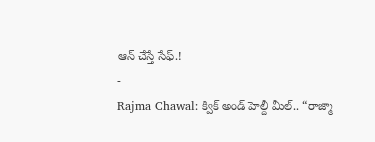ఆన్ చేస్తే సేఫ్.!
-
Rajma Chawal: క్విక్ అండ్ హెల్దీ మీల్.. “రాజ్మా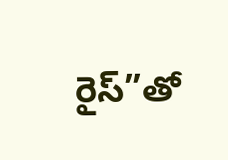రైస్”తో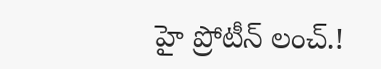హై ప్రోటీన్ లంచ్.!